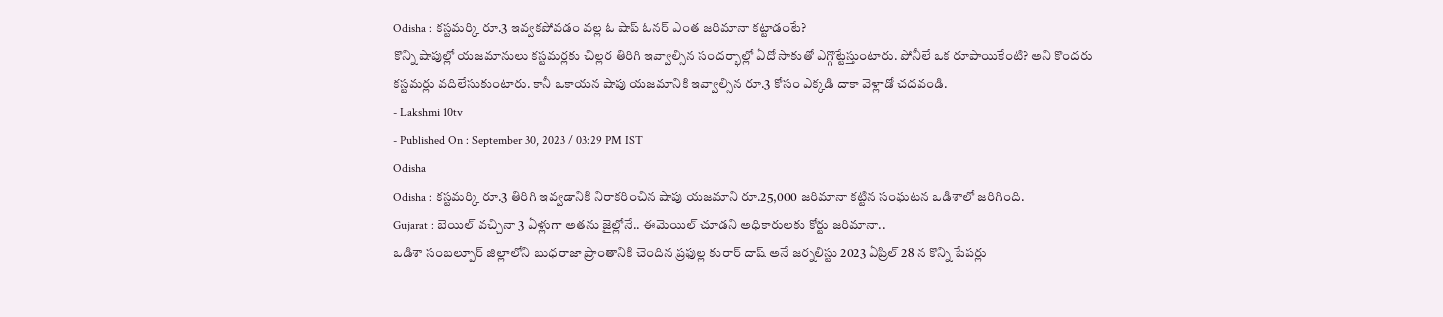Odisha : కస్టమర్కి రూ.3 ఇవ్వకపోవడం వల్ల ఓ షాప్ ఓనర్ ఎంత జరిమానా కట్టాడంటే?
కొన్ని షాపుల్లో యజమానులు కస్టమర్లకు చిల్లర తిరిగి ఇవ్వాల్సిన సందర్భాల్లో ఏదో సాకుతో ఎగ్గొట్టేస్తుంటారు. పోనీలే ఒక రూపాయికేంటి? అని కొందరు కస్టమర్లు వదిలేసుకుంటారు. కానీ ఒకాయన షాపు యజమానికి ఇవ్వాల్సిన రూ.3 కోసం ఎక్కడి దాకా వెళ్లాడో చదవండి.
- Lakshmi 10tv
- Published On : September 30, 2023 / 03:29 PM IST
Odisha
Odisha : కస్టమర్కి రూ.3 తిరిగి ఇవ్వడానికి నిరాకరించిన షాపు యజమాని రూ.25,000 జరిమానా కట్టిన సంఘటన ఒడిశాలో జరిగింది.
Gujarat : బెయిల్ వచ్చినా 3 ఏళ్లుగా అతను జైల్లోనే.. ఈమెయిల్ చూడని అధికారులకు కోర్టు జరిమానా..
ఒడిశా సంబల్పూర్ జిల్లాలోని బుధరాజా ప్రాంతానికి చెందిన ప్రఫుల్ల కురార్ దాష్ అనే జర్నలిస్టు 2023 ఏప్రిల్ 28 న కొన్ని పేపర్లు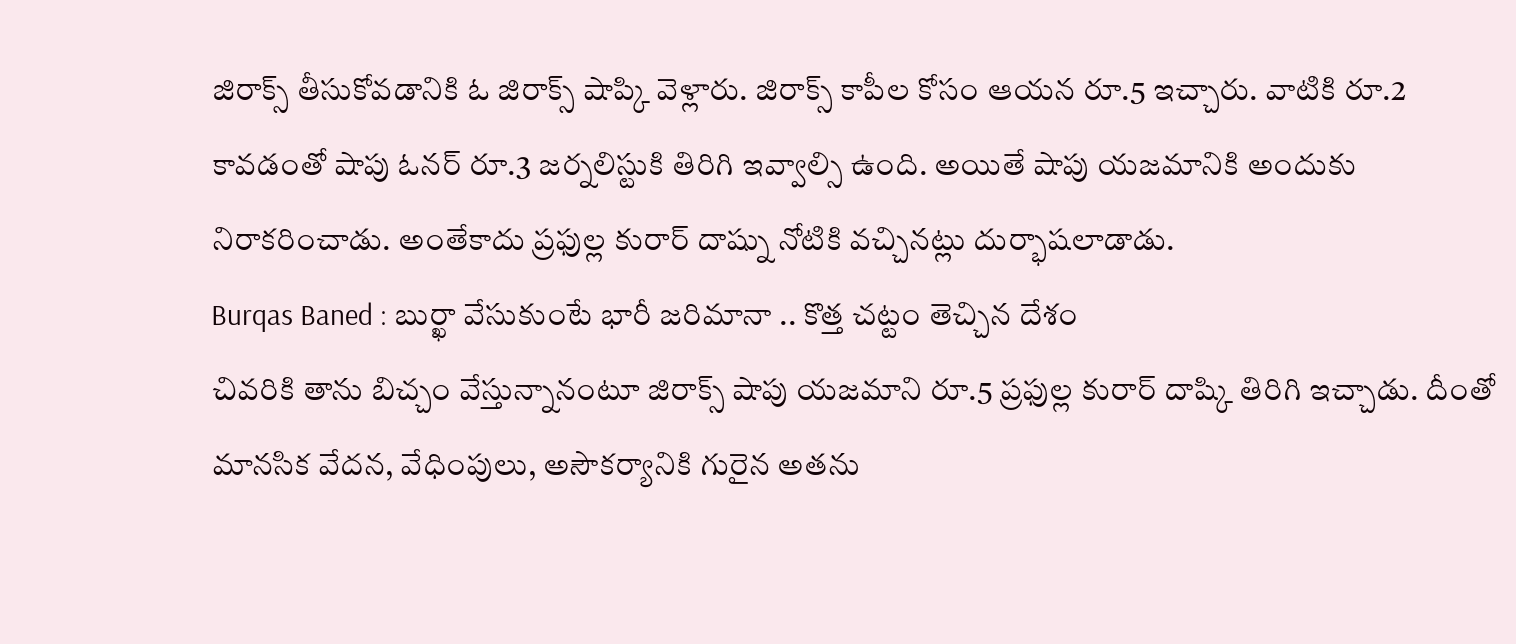జిరాక్స్ తీసుకోవడానికి ఓ జిరాక్స్ షాప్కి వెళ్లారు. జిరాక్స్ కాపీల కోసం ఆయన రూ.5 ఇచ్చారు. వాటికి రూ.2 కావడంతో షాపు ఓనర్ రూ.3 జర్నలిస్టుకి తిరిగి ఇవ్వాల్సి ఉంది. అయితే షాపు యజమానికి అందుకు నిరాకరించాడు. అంతేకాదు ప్రఫుల్ల కురార్ దాష్ను నోటికి వచ్చినట్లు దుర్భాషలాడాడు.
Burqas Baned : బుర్ఖా వేసుకుంటే భారీ జరిమానా .. కొత్త చట్టం తెచ్చిన దేశం
చివరికి తాను బిచ్చం వేస్తున్నానంటూ జిరాక్స్ షాపు యజమాని రూ.5 ప్రఫుల్ల కురార్ దాష్కి తిరిగి ఇచ్చాడు. దీంతో మానసిక వేదన, వేధింపులు, అసౌకర్యానికి గురైన అతను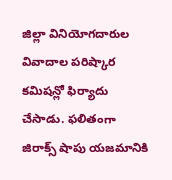జిల్లా వినియోగదారుల వివాదాల పరిష్కార కమిషన్లో ఫిర్యాదు చేసాడు. ఫలితంగా జిరాక్స్ షాపు యజమానికి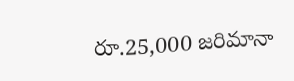రూ.25,000 జరిమానా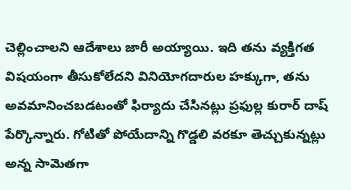చెల్లించాలని ఆదేశాలు జారీ అయ్యాయి. ఇది తను వ్యక్తిగత విషయంగా తీసుకోలేదని వినియోగదారుల హక్కుగా, తను అవమానించబడటంతో ఫిర్యాదు చేసినట్లు ప్రఫుల్ల కురార్ దాష్ పేర్కొన్నారు. గోటితో పోయేదాన్ని గొడ్డలి వరకూ తెచ్చుకున్నట్లు అన్న సామెతగా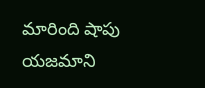మారింది షాపు యజమాని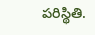పరిస్థితి.